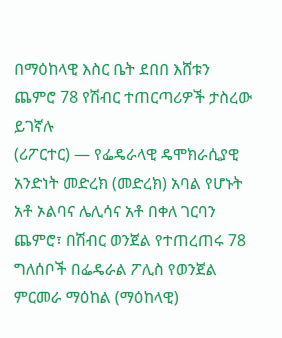በማዕከላዊ እስር ቤት ደበበ እሸቱን ጨምሮ 78 የሽብር ተጠርጣሪዎች ታስረው ይገኛሉ
(ሪፖርተር) — የፌዴራላዊ ዴሞክራሲያዊ አንድነት መድረክ (መድረክ) አባል የሆኑት አቶ ኦልባና ሌሊሳና አቶ በቀለ ገርባን ጨምሮ፣ በሽብር ወንጀል የተጠረጠሩ 78 ግለሰቦች በፌዴራል ፖሊስ የወንጀል ምርመራ ማዕከል (ማዕከላዊ)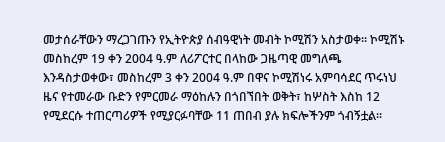መታሰራቸውን ማረጋገጡን የኢትዮጵያ ሰብዓዊነት መብት ኮሚሽን አስታወቀ፡፡ ኮሚሽኑ መስከረም 19 ቀን 2004 ዓ.ም ለሪፖርተር በላከው ጋዜጣዊ መግለጫ እንዳስታወቀው፣ መስከረም 3 ቀን 2004 ዓ.ም በዋና ኮሚሽነሩ አምባሳደር ጥሩነህ ዜና የተመራው ቡድን የምርመራ ማዕከሉን በጎበኘበት ወቅት፣ ከሦስት እስከ 12 የሚደርሱ ተጠርጣሪዎች የሚያርፉባቸው 11 ጠበብ ያሉ ክፍሎችንም ጎብኝቷል፡፡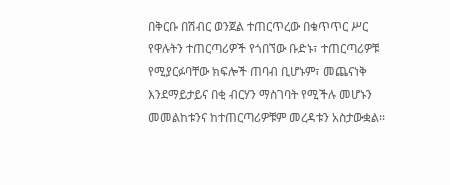በቅርቡ በሽብር ወንጀል ተጠርጥረው በቁጥጥር ሥር የዋሉትን ተጠርጣሪዎች የጎበኘው ቡድኑ፣ ተጠርጣሪዎቹ የሚያርፉባቸው ክፍሎች ጠባብ ቢሆኑም፣ መጨናነቅ እንደማይታይና በቂ ብርሃን ማስገባት የሚችሉ መሆኑን መመልከቱንና ከተጠርጣሪዎቹም መረዳቱን አስታውቋል፡፡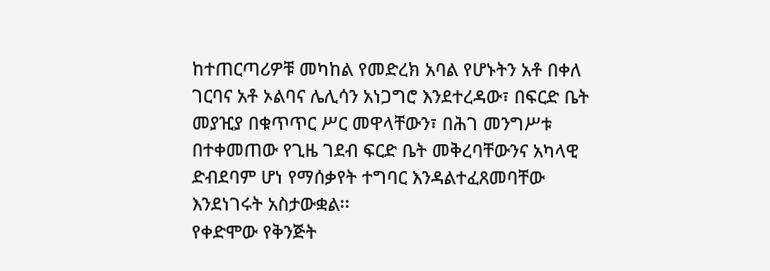ከተጠርጣሪዎቹ መካከል የመድረክ አባል የሆኑትን አቶ በቀለ ገርባና አቶ ኦልባና ሌሊሳን አነጋግሮ እንደተረዳው፣ በፍርድ ቤት መያዢያ በቁጥጥር ሥር መዋላቸውን፣ በሕገ መንግሥቱ በተቀመጠው የጊዜ ገደብ ፍርድ ቤት መቅረባቸውንና አካላዊ ድብደባም ሆነ የማሰቃየት ተግባር እንዳልተፈጸመባቸው እንደነገሩት አስታውቋል፡፡
የቀድሞው የቅንጅት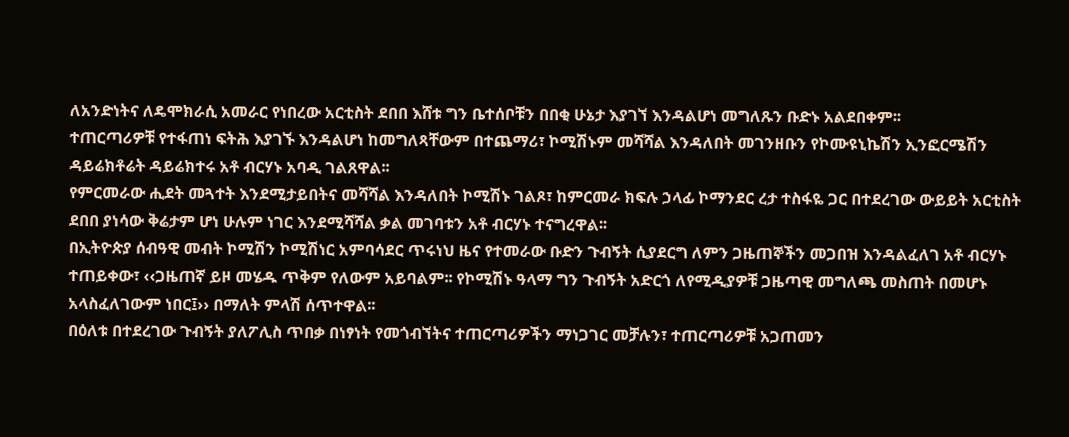ለአንድነትና ለዴሞክራሲ አመራር የነበረው አርቲስት ደበበ እሸቱ ግን ቤተሰቦቹን በበቂ ሁኔታ እያገኘ እንዳልሆነ መግለጹን ቡድኑ አልደበቀም፡፡
ተጠርጣሪዎቹ የተፋጠነ ፍትሕ እያገኙ እንዳልሆነ ከመግለጻቸውም በተጨማሪ፣ ኮሚሽኑም መሻሻል እንዳለበት መገንዘቡን የኮሙዩኒኬሽን ኢንፎርሜሽን ዳይሬክቶሬት ዳይሬክተሩ አቶ ብርሃኑ አባዲ ገልጸዋል፡፡
የምርመራው ሒደት መጓተት እንደሚታይበትና መሻሻል እንዳለበት ኮሚሽኑ ገልጾ፣ ከምርመራ ክፍሉ ኃላፊ ኮማንደር ረታ ተስፋዬ ጋር በተደረገው ውይይት አርቲስት ደበበ ያነሳው ቅሬታም ሆነ ሁሉም ነገር እንደሚሻሻል ቃል መገባቱን አቶ ብርሃኑ ተናግረዋል፡፡
በኢትዮጵያ ሰብዓዊ መብት ኮሚሽን ኮሚሽነር አምባሳደር ጥሩነህ ዜና የተመራው ቡድን ጉብኝት ሲያደርግ ለምን ጋዜጠኞችን መጋበዝ እንዳልፈለገ አቶ ብርሃኑ ተጠይቀው፣ ‹‹ጋዜጠኛ ይዞ መሄዱ ጥቅም የለውም አይባልም፡፡ የኮሚሽኑ ዓላማ ግን ጉብኝት አድርጎ ለየሚዲያዎቹ ጋዜጣዊ መግለጫ መስጠት በመሆኑ አላስፈለገውም ነበር፤›› በማለት ምላሽ ሰጥተዋል፡፡
በዕለቱ በተደረገው ጉብኝት ያለፖሊስ ጥበቃ በነፃነት የመጎብኘትና ተጠርጣሪዎችን ማነጋገር መቻሉን፣ ተጠርጣሪዎቹ አጋጠመን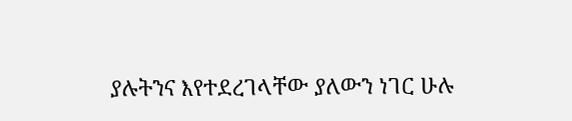ያሉትንና እየተደረገላቸው ያለውን ነገር ሁሉ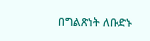በግልጽነት ለቡድኑ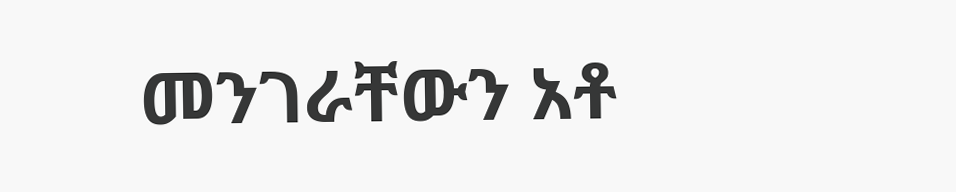መንገራቸውን አቶ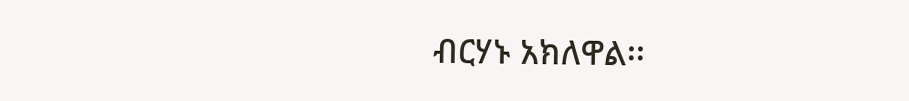ብርሃኑ አክለዋል፡፡